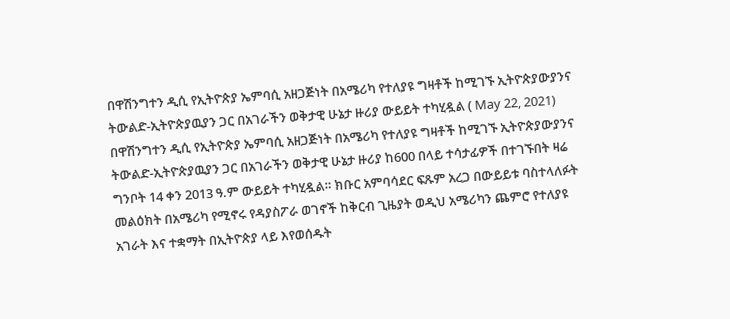በዋሽንግተን ዲሲ የኢትዮጵያ ኤምባሲ አዘጋጅነት በአሜሪካ የተለያዩ ግዛቶች ከሚገኙ ኢትዮጵያውያንና ትውልድ-ኢትዮጵያዉያን ጋር በአገራችን ወቅታዊ ሁኔታ ዙሪያ ውይይት ተካሂዷል ( May 22, 2021)
በዋሽንግተን ዲሲ የኢትዮጵያ ኤምባሲ አዘጋጅነት በአሜሪካ የተለያዩ ግዛቶች ከሚገኙ ኢትዮጵያውያንና ትውልድ-ኢትዮጵያዉያን ጋር በአገራችን ወቅታዊ ሁኔታ ዙሪያ ከ600 በላይ ተሳታፊዎች በተገኙበት ዛሬ ግንቦት 14 ቀን 2013 ዓ.ም ውይይት ተካሂዷል። ክቡር አምባሳደር ፍጹም አረጋ በውይይቱ ባስተላለፉት መልዕክት በአሜሪካ የሚኖሩ የዳያስፖራ ወገኖች ከቅርብ ጊዜያት ወዲህ አሜሪካን ጨምሮ የተለያዩ አገራት እና ተቋማት በኢትዮጵያ ላይ እየወሰዱት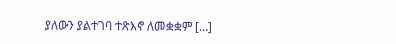ያለውን ያልተገባ ተጽእኖ ለመቋቋም […]